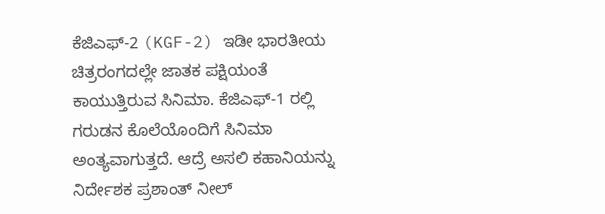ಕೆಜಿಎಫ್-2 (KGF-2) ಇಡೀ ಭಾರತೀಯ ಚಿತ್ರರಂಗದಲ್ಲೇ ಜಾತಕ ಪಕ್ಷಿಯಂತೆ ಕಾಯುತ್ತಿರುವ ಸಿನಿಮಾ. ಕೆಜಿಎಫ್-1 ರಲ್ಲಿ ಗರುಡನ ಕೊಲೆಯೊಂದಿಗೆ ಸಿನಿಮಾ ಅಂತ್ಯವಾಗುತ್ತದೆ. ಆದ್ರೆ ಅಸಲಿ ಕಹಾನಿಯನ್ನು ನಿರ್ದೇಶಕ ಪ್ರಶಾಂತ್ ನೀಲ್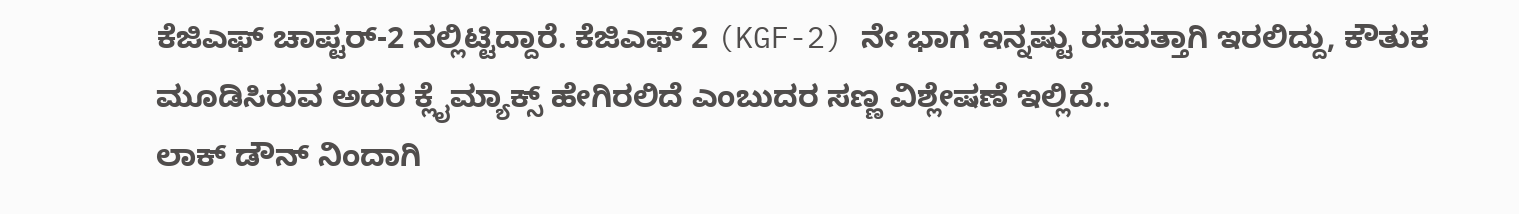ಕೆಜಿಎಫ್ ಚಾಪ್ಟರ್-2 ನಲ್ಲಿಟ್ಟಿದ್ದಾರೆ. ಕೆಜಿಎಫ್ 2 (KGF-2) ನೇ ಭಾಗ ಇನ್ನಷ್ಟು ರಸವತ್ತಾಗಿ ಇರಲಿದ್ದು, ಕೌತುಕ ಮೂಡಿಸಿರುವ ಅದರ ಕ್ಲೈಮ್ಯಾಕ್ಸ್ ಹೇಗಿರಲಿದೆ ಎಂಬುದರ ಸಣ್ಣ ವಿಶ್ಲೇಷಣೆ ಇಲ್ಲಿದೆ..
ಲಾಕ್ ಡೌನ್ ನಿಂದಾಗಿ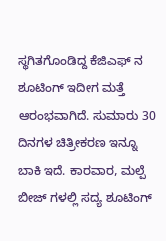ಸ್ಥಗಿತಗೊಂಡಿದ್ದ ಕೆಜಿಎಫ್ ನ ಶೂಟಿಂಗ್ ಇದೀಗ ಮತ್ತೆ ಆರಂಭವಾಗಿದೆ. ಸುಮಾರು 30 ದಿನಗಳ ಚಿತ್ರೀಕರಣ ಇನ್ನೂ ಬಾಕಿ ಇದೆ. ಕಾರವಾರ, ಮಲ್ಪೆ ಬೀಜ್ ಗಳಲ್ಲಿ ಸದ್ಯ ಶೂಟಿಂಗ್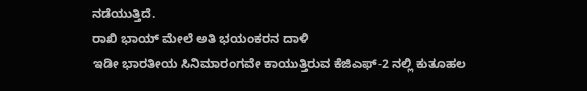ನಡೆಯುತ್ತಿದೆ.
ರಾಖಿ ಭಾಯ್ ಮೇಲೆ ಅತಿ ಭಯಂಕರನ ದಾಳಿ
ಇಡೀ ಭಾರತೀಯ ಸಿನಿಮಾರಂಗವೇ ಕಾಯುತ್ತಿರುವ ಕೆಜಿಎಫ್-2 ನಲ್ಲಿ ಕುತೂಹಲ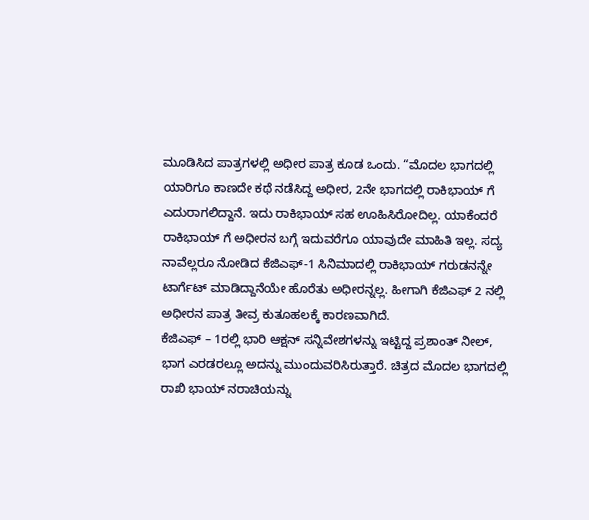ಮೂಡಿಸಿದ ಪಾತ್ರಗಳಲ್ಲಿ ಅಧೀರ ಪಾತ್ರ ಕೂಡ ಒಂದು. “ಮೊದಲ ಭಾಗದಲ್ಲಿ ಯಾರಿಗೂ ಕಾಣದೇ ಕಥೆ ನಡೆಸಿದ್ದ ಅಧೀರ, 2ನೇ ಭಾಗದಲ್ಲಿ ರಾಕಿಭಾಯ್ ಗೆ ಎದುರಾಗಲಿದ್ದಾನೆ. ಇದು ರಾಕಿಭಾಯ್ ಸಹ ಊಹಿಸಿರೋದಿಲ್ಲ. ಯಾಕೆಂದರೆ ರಾಕಿಭಾಯ್ ಗೆ ಅಧೀರನ ಬಗ್ಗೆ ಇದುವರೆಗೂ ಯಾವುದೇ ಮಾಹಿತಿ ಇಲ್ಲ. ಸದ್ಯ ನಾವೆಲ್ಲರೂ ನೋಡಿದ ಕೆಜಿಎಫ್-1 ಸಿನಿಮಾದಲ್ಲಿ ರಾಕಿಭಾಯ್ ಗರುಡನನ್ನೇ ಟಾರ್ಗೆಟ್ ಮಾಡಿದ್ದಾನೆಯೇ ಹೊರೆತು ಅಧೀರನ್ನಲ್ಲ. ಹೀಗಾಗಿ ಕೆಜಿಎಫ್ 2 ನಲ್ಲಿ ಅಧೀರನ ಪಾತ್ರ ತೀವ್ರ ಕುತೂಹಲಕ್ಕೆ ಕಾರಣವಾಗಿದೆ.
ಕೆಜಿಎಫ್ – 1ರಲ್ಲಿ ಭಾರಿ ಆಕ್ಷನ್ ಸನ್ನಿವೇಶಗಳನ್ನು ಇಟ್ಟಿದ್ದ ಪ್ರಶಾಂತ್ ನೀಲ್, ಭಾಗ ಎರಡರಲ್ಲೂ ಅದನ್ನು ಮುಂದುವರಿಸಿರುತ್ತಾರೆ. ಚಿತ್ರದ ಮೊದಲ ಭಾಗದಲ್ಲಿ ರಾಖಿ ಭಾಯ್ ನರಾಚಿಯನ್ನು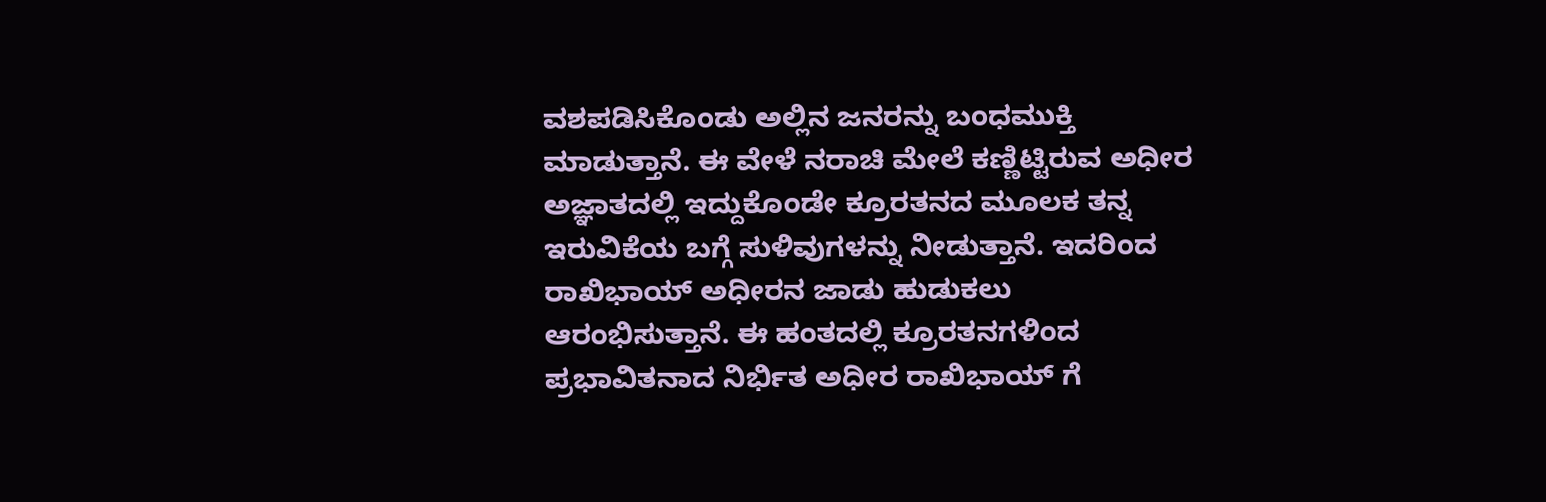ವಶಪಡಿಸಿಕೊಂಡು ಅಲ್ಲಿನ ಜನರನ್ನು ಬಂಧಮುಕ್ತಿ ಮಾಡುತ್ತಾನೆ. ಈ ವೇಳೆ ನರಾಚಿ ಮೇಲೆ ಕಣ್ಣಿಟ್ಟಿರುವ ಅಧೀರ ಅಜ್ಞಾತದಲ್ಲಿ ಇದ್ದುಕೊಂಡೇ ಕ್ರೂರತನದ ಮೂಲಕ ತನ್ನ ಇರುವಿಕೆಯ ಬಗ್ಗೆ ಸುಳಿವುಗಳನ್ನು ನೀಡುತ್ತಾನೆ. ಇದರಿಂದ ರಾಖಿಭಾಯ್ ಅಧೀರನ ಜಾಡು ಹುಡುಕಲು ಆರಂಭಿಸುತ್ತಾನೆ. ಈ ಹಂತದಲ್ಲಿ ಕ್ರೂರತನಗಳಿಂದ ಪ್ರಭಾವಿತನಾದ ನಿರ್ಭಿತ ಅಧೀರ ರಾಖಿಭಾಯ್ ಗೆ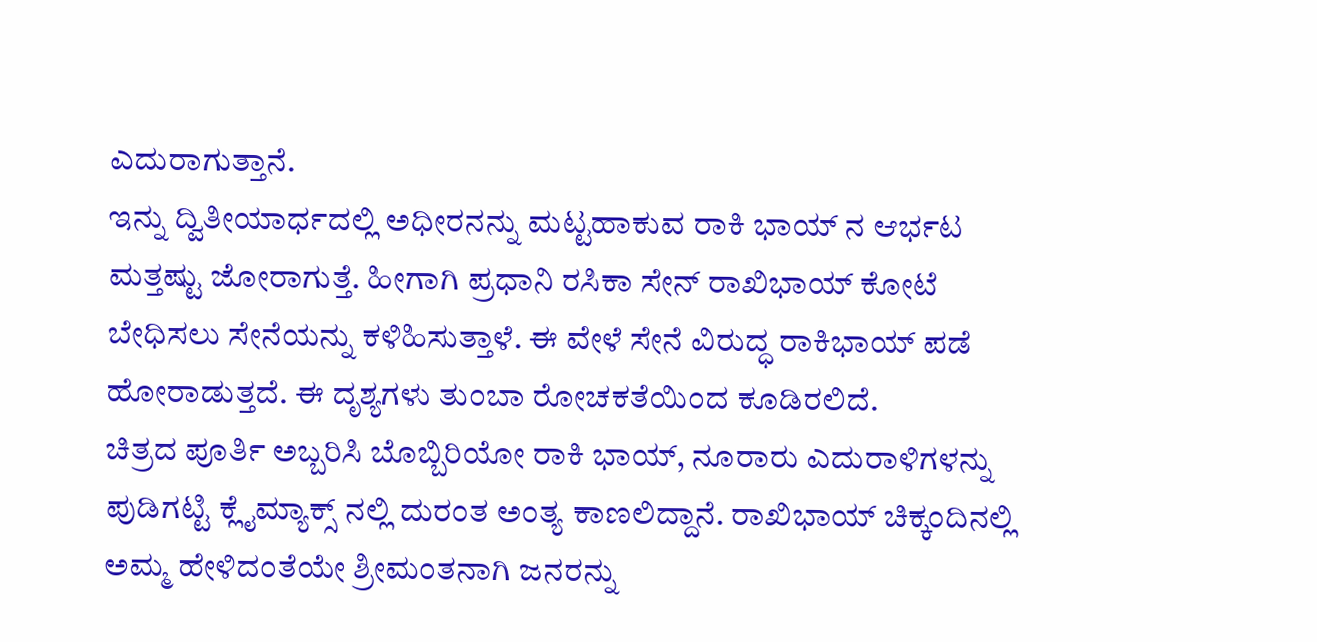ಎದುರಾಗುತ್ತಾನೆ.
ಇನ್ನು ದ್ವಿತೀಯಾರ್ಧದಲ್ಲಿ ಅಧೀರನನ್ನು ಮಟ್ಟಹಾಕುವ ರಾಕಿ ಭಾಯ್ ನ ಆರ್ಭಟ ಮತ್ತಷ್ಟು ಜೋರಾಗುತ್ತೆ. ಹೀಗಾಗಿ ಪ್ರಧಾನಿ ರಸಿಕಾ ಸೇನ್ ರಾಖಿಭಾಯ್ ಕೋಟೆ ಬೇಧಿಸಲು ಸೇನೆಯನ್ನು ಕಳಿಹಿಸುತ್ತಾಳೆ. ಈ ವೇಳೆ ಸೇನೆ ವಿರುದ್ಧ ರಾಕಿಭಾಯ್ ಪಡೆ ಹೋರಾಡುತ್ತದೆ. ಈ ದೃಶ್ಯಗಳು ತುಂಬಾ ರೋಚಕತೆಯಿಂದ ಕೂಡಿರಲಿದೆ.
ಚಿತ್ರದ ಪೂರ್ತಿ ಅಬ್ಬರಿಸಿ ಬೊಬ್ಬಿರಿಯೋ ರಾಕಿ ಭಾಯ್, ನೂರಾರು ಎದುರಾಳಿಗಳನ್ನು ಪುಡಿಗಟ್ಟಿ ಕ್ಲೈಮ್ಯಾಕ್ಸ್ ನಲ್ಲಿ ದುರಂತ ಅಂತ್ಯ ಕಾಣಲಿದ್ದಾನೆ. ರಾಖಿಭಾಯ್ ಚಿಕ್ಕಂದಿನಲ್ಲಿ ಅಮ್ಮ ಹೇಳಿದಂತೆಯೇ ಶ್ರೀಮಂತನಾಗಿ ಜನರನ್ನು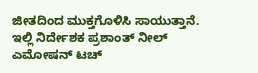ಜೀತದಿಂದ ಮುಕ್ತಗೊಳಿಸಿ ಸಾಯುತ್ತಾನೆ.
ಇಲ್ಲಿ ನಿರ್ದೇಶಕ ಪ್ರಶಾಂತ್ ನೀಲ್ ಎಮೋಷನ್ ಟಚ್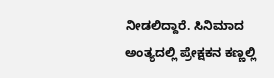ನೀಡಲಿದ್ದಾರೆ. ಸಿನಿಮಾದ ಅಂತ್ಯದಲ್ಲಿ ಪ್ರೇಕ್ಷಕನ ಕಣ್ಣಲ್ಲಿ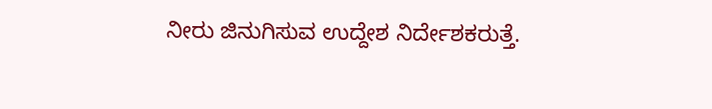ನೀರು ಜಿನುಗಿಸುವ ಉದ್ದೇಶ ನಿರ್ದೇಶಕರುತ್ತೆ.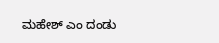ಮಹೇಶ್ ಎಂ ದಂಡು